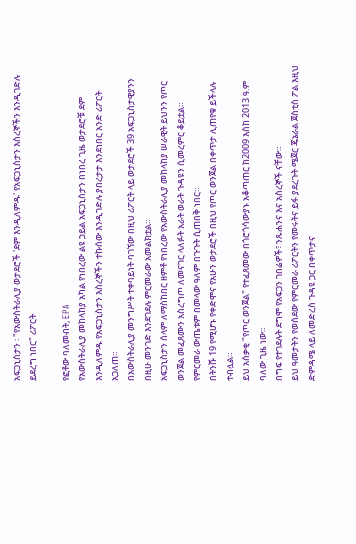አፍጋኒስታን ፡ "የአውስትራሊያ ወታደሮች 'ደም እንዲለምዱ' የአፍጋኒስታን እስረኞችን እንዲገድሉ ይደረግ ነበር" ሪፖርት

የፎቶው ባለመብት, EPA
የአውስትራሊያ መከላከያ አካል የነበረው ልዩ ኃይል አፍጋኒስታን በነበረ ጊዜ ወታደሮቹ ደም እንዲለምዱ የአፍጋኒስታን እስረኞችን ተኩሰው እንዲገድሉ ያበረታታ እንደነበር አንድ ሪፖርት አጋለጠ።
በአውስትራሊያ መንግሥት ተቀባይነት ባገኘው በዚህ ሪፖርት ላይ ወታደሮች 39 አፍጋኒስታዊያንን በዚሁ መንገድ እንደገደሉ ምርመራው አመልክቷል።
አፍጋኒስታን ሰላም ለማስከበር ዘምቶ የነበረው የአውስትራሊያ መከላከያ ሠራዊት ይህንን የጦር ወንጀል መፈጸሙን አስረግጦ ለመናገር ላለፉት አራት ወራት ጉዳዩን ሲመረምር ቆይቷል።
የምርመራ ውጤቱም በመላው ዓለም በጉጉት ሲጠበቅ ነበር።
በትንሹ 19 የሚሆኑ የቀድሞና የአሁን ወታደሮች በዚህ የጦር ወንጀል በቀጥታ ሊጠየቁ ይችላሉ ተብሏል።
ይህ አሰቃቂ "የጦር ወንጀል" የተፈጸመው በጎሮጎሳውያኑ አቆጣጠር ከ2009 እስከ 2013 ዓ.ም ባለው ጊዜ ነው።
በግፍ የተገደሉት ደግሞ የአፍጋን ገበሬዎች፣ ንጹሐንና እና አስረኞች ናቸው።
ይህ ዓመታትን የወሰደው የምርመራ ሪፖርትን የመሩትና ይፋ ያደረጉት ሜጀር ጄኔራል ጀስቲስ ፖል እዚህ ድምዳሜ ላይ ለመድረስ ጉዳዩ ጋር በቀጥታና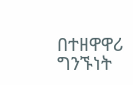በተዘዋዋሪ ግንኙነት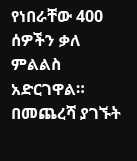የነበራቸው 400 ሰዎችን ቃለ ምልልስ አድርገዋል።
በመጨረሻ ያገኙት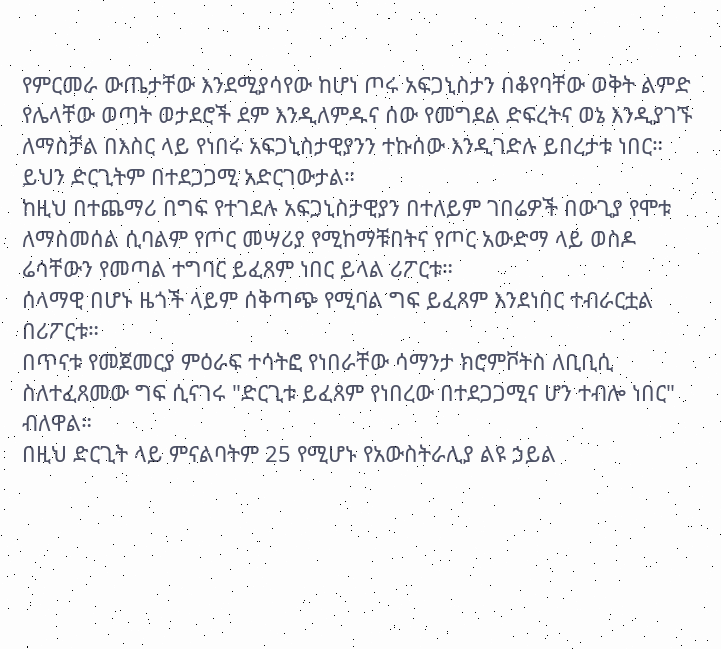የምርመራ ውጤታቸው እንደሚያሳየው ከሆነ ጦሩ አፍጋኒስታን በቆየባቸው ወቅት ልምድ የሌላቸው ወጣት ወታደሮች ደም እንዲለምዱና ሰው የመግደል ድፍረትና ወኔ እንዲያገኙ ለማስቻል በእስር ላይ የነበሩ አፍጋኒስታዊያንን ተኩሰው እንዲገድሉ ይበረታቱ ነበር።
ይህን ድርጊትም በተደጋጋሚ አድርገውታል።
ከዚህ በተጨማሪ በግፍ የተገደሉ አፍጋኒስታዊያን በተለይም ገበሬዎች በውጊያ የሞቱ ለማስመሰል ሲባልም የጦር መሣሪያ የሚከማቹበትና የጦር አውድማ ላይ ወስዶ ሬሳቸውን የመጣል ተግባር ይፈጸም ነበር ይላል ሪፖርቱ።
ሰላማዊ በሆኑ ዜጎች ላይም ሰቅጣጭ የሚባል ግፍ ይፈጸም እንደነበር ተብራርቷል በሪፖርቱ።
በጥናቱ የመጀመርያ ምዕራፍ ተሳትፎ የነበራቸው ሳማንታ ክሮምቮትስ ለቢቢሲ ስለተፈጸመው ግፍ ሲናገሩ "ድርጊቱ ይፈጸም የነበረው በተደጋጋሚና ሆን ተብሎ ነበር" ብለዋል።
በዚህ ድርጊት ላይ ምናልባትም 25 የሚሆኑ የአውስትራሊያ ልዩ ኃይል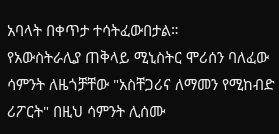አባላት በቀጥታ ተሳትፈውበታል።
የአውስትራሊያ ጠቅላይ ሚኒስትር ሞሪሰን ባለፈው ሳምንት ለዜጎቻቸው "አስቸጋሪና ለማመን የሚከብድ ሪፖርት" በዚህ ሳምንት ሊሰሙ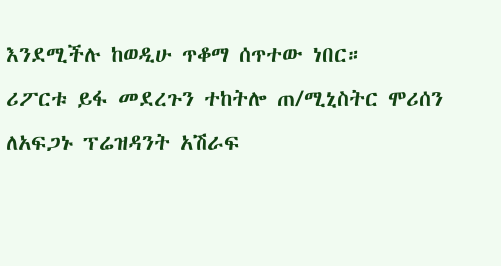እንደሚችሉ ከወዲሁ ጥቆማ ሰጥተው ነበር።
ሪፖርቱ ይፋ መደረጉን ተከትሎ ጠ/ሚኒስትር ሞሪሰን ለአፍጋኑ ፕሬዝዳንት አሽራፍ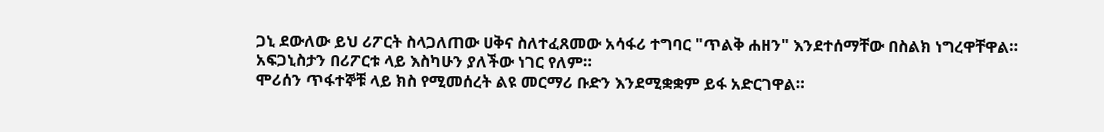ጋኒ ደውለው ይህ ሪፖርት ስላጋለጠው ሀቅና ስለተፈጸመው አሳፋሪ ተግባር "ጥልቅ ሐዘን" እንደተሰማቸው በስልክ ነግረዋቸዋል።
አፍጋኒስታን በሪፖርቱ ላይ እስካሁን ያለችው ነገር የለም።
ሞሪሰን ጥፋተኞቹ ላይ ክስ የሚመሰረት ልዩ መርማሪ ቡድን እንደሚቋቋም ይፋ አድርገዋል።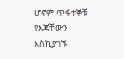ሆኖም ጥፋተኞቹ የእጃቸውን እስኪያገኙ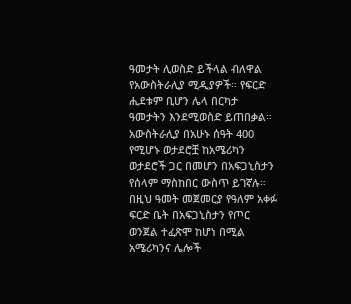ዓመታት ሊወስድ ይችላል ብለዋል የአውስትራሊያ ሚዲያዎች። የፍርድ ሒደቱም ቢሆን ሌላ በርካታ ዓመታትን እንደሚወስድ ይጠበቃል።
አውስትራሊያ በአሁኑ ሰዓት 400 የሚሆኑ ወታደሮቿ ከአሜሪካን ወታደሮች ጋር በመሆን በአፍጋኒስታን የሰላም ማስከበር ውስጥ ይገኛሉ።
በዚህ ዓመት መጀመርያ የዓለም አቀፉ ፍርድ ቤት በአፍጋኒስታን የጦር ወንጀል ተፈጽሞ ከሆነ በሚል አሜሪካንና ሌሎች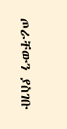ጦራቸውን ያስገቡ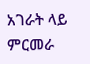አገራት ላይ ምርመራ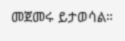መጀመሩ ይታወሳል።